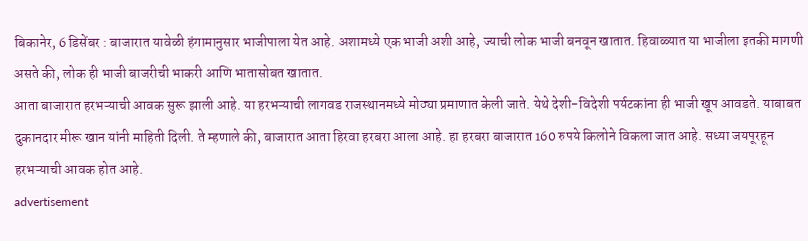बिकानेर, 6 डिसेंबर : बाजारात यावेळी हंगामानुसार भाजीपाला येत आहे. अशामध्ये एक भाजी अशी आहे, ज्याची लोक भाजी बनवून खातात. हिवाळ्यात या भाजीला इतकी मागणी असते की, लोक ही भाजी बाजरीची भाकरी आणि भातासोबत खातात.
आता बाजारात हरभऱ्याची आवक सुरू झाली आहे. या हरभऱ्याची लागवड राजस्थानमध्ये मोठ्या प्रमाणात केली जाते. येथे देशी-विदेशी पर्यटकांना ही भाजी खूप आवडते. याबाबत दुकानदार मीरू खान यांनी माहिती दिली. ते म्हणाले की, बाजारात आता हिरवा हरबरा आला आहे. हा हरबरा बाजारात 160 रुपये किलोने विकला जात आहे. सध्या जयपूरहून हरभऱ्याची आवक होत आहे.
advertisement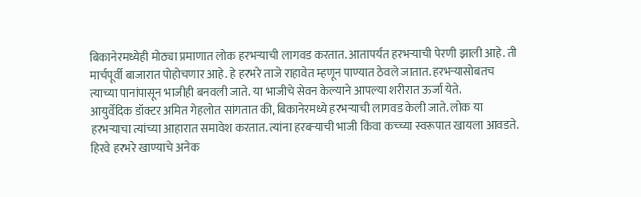बिकानेरमध्येही मोठ्या प्रमाणात लोक हरभऱ्याची लागवड करतात. आतापर्यंत हरभऱ्याची पेरणी झाली आहे. ती मार्चपूर्वी बाजारात पोहोचणार आहे. हे हरभरे ताजे राहावेत म्हणून पाण्यात ठेवले जातात. हरभऱ्यासोबतच त्याच्या पानांपासून भाजीही बनवली जाते. या भाजीचे सेवन केल्याने आपल्या शरीरात ऊर्जा येते.
आयुर्वेदिक डॉक्टर अमित गेहलोत सांगतात की, बिकानेरमध्ये हरभऱ्याची लागवड केली जाते. लोक या हरभऱ्याचा त्यांच्या आहारात समावेश करतात. त्यांना हरबऱ्याची भाजी किंवा कच्च्या स्वरूपात खायला आवडते. हिरवे हरभरे खाण्याचे अनेक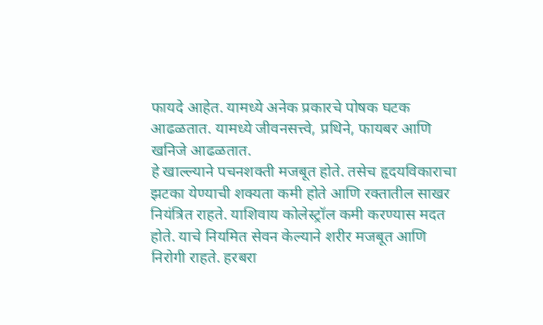फायदे आहेत. यामध्ये अनेक प्रकारचे पोषक घटक आढळतात. यामध्ये जीवनसत्त्वे, प्रथिने, फायबर आणि खनिजे आढळतात.
हे खाल्ल्याने पचनशक्ती मजबूत होते. तसेच हृदयविकाराचा झटका येण्याची शक्यता कमी होते आणि रक्तातील साखर नियंत्रित राहते. याशिवाय कोलेस्ट्रॉल कमी करण्यास मदत होते. याचे नियमित सेवन केल्याने शरीर मजबूत आणि निरोगी राहते. हरबरा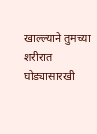खाल्ल्याने तुमच्या शरीरात घोड्यासारखी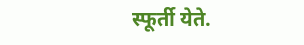स्फूर्ती येते.